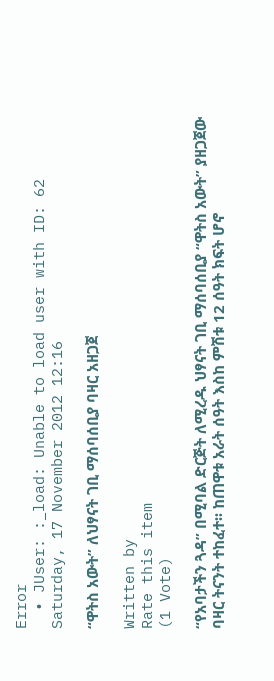Error
  • JUser: :_load: Unable to load user with ID: 62
Saturday, 17 November 2012 12:16

“ዋትስ አውት” ለህፃናት ገቢ ማሰባሰቢያ ባዛር አዘጋጀ

Written by
Rate this item
(1 Vote)

“የአባታችን ጓዳ” በሚባል ድርጅት ለሚረዱ ህፃናት ገቢ ማሰባሰቢያ “ዋትስ አውት” ያዘጋጀው ባዛር ትናንት ተከፈተ፡፡ ከጠዋቱ አራት ሰዓት እስከ ምሽቱ 12 ሰዓት ክፍት ሆኖ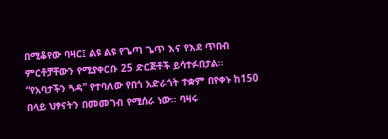በሚቆየው ባዛር፤ ልዩ ልዩ የጌጣ ጌጥ እና የእደ ጥበብ ምርቶቻቸውን የሚያቀርቡ 25 ድርጅቶች ይሳተፉበታል፡፡ “የአባታችን ጓዳ” የተባለው የበጎ አድራጎት ተቋም በየቀኑ ከ150 በላይ ህፃናትን በመመገብ የሚሰራ ነው፡፡ ባዛሩ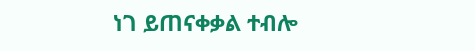ነገ ይጠናቀቃል ተብሎ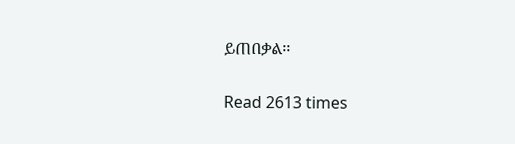ይጠበቃል፡፡

Read 2613 times